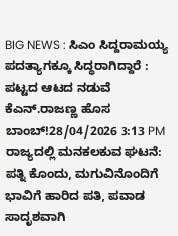BIG NEWS : ಸಿಎಂ ಸಿದ್ದರಾಮಯ್ಯ ಪದತ್ಯಾಗಕ್ಕೂ ಸಿದ್ಧರಾಗಿದ್ದಾರೆ : ಪಟ್ಟದ ಆಟದ ನಡುವೆ ಕೆಎನ್.ರಾಜಣ್ಣ ಹೊಸ ಬಾಂಬ್!28/04/2026 3:13 PM
ರಾಜ್ಯದಲ್ಲಿ ಮನಕಲಕುವ ಘಟನೆ: ಪತ್ನಿ ಕೊಂದು, ಮಗುವಿನೊಂದಿಗೆ ಭಾವಿಗೆ ಹಾರಿದ ಪತಿ, ಪವಾಡ ಸಾದೃಶವಾಗಿ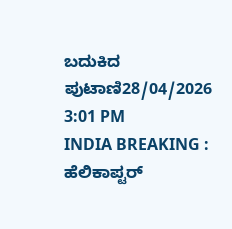ಬದುಕಿದ ಪುಟಾಣಿ28/04/2026 3:01 PM
INDIA BREAKING : ಹೆಲಿಕಾಪ್ಟರ್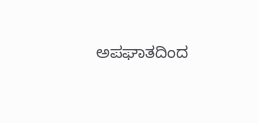ಅಪಘಾತದಿಂದ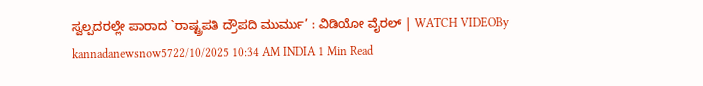ಸ್ವಲ್ಪದರಲ್ಲೇ ಪಾರಾದ `ರಾಷ್ಟ್ರಪತಿ ದ್ರೌಪದಿ ಮುರ್ಮು’ : ವಿಡಿಯೋ ವೈರಲ್ | WATCH VIDEOBy kannadanewsnow5722/10/2025 10:34 AM INDIA 1 Min Read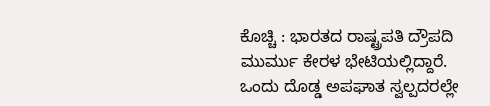ಕೊಚ್ಚಿ : ಭಾರತದ ರಾಷ್ಟ್ರಪತಿ ದ್ರೌಪದಿ ಮುರ್ಮು ಕೇರಳ ಭೇಟಿಯಲ್ಲಿದ್ದಾರೆ. ಒಂದು ದೊಡ್ಡ ಅಪಘಾತ ಸ್ವಲ್ಪದರಲ್ಲೇ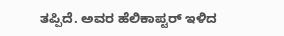ತಪ್ಪಿದೆ. ಅವರ ಹೆಲಿಕಾಪ್ಟರ್ ಇಳಿದ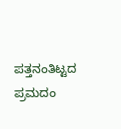ಪತ್ತನಂತಿಟ್ಟದ ಪ್ರಮದಂ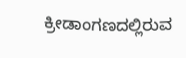ಕ್ರೀಡಾಂಗಣದಲ್ಲಿರುವ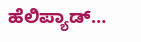ಹೆಲಿಪ್ಯಾಡ್…